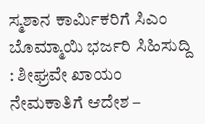ಸ್ಮಶಾನ ಕಾರ್ಮಿಕರಿಗೆ ಸಿಎಂ ಬೊಮ್ಮಾಯಿ ಭರ್ಜರಿ ಸಿಹಿಸುದ್ದಿ : ಶೀಘ್ರವೇ ಖಾಯಂ ನೇಮಕಾತಿಗೆ ಆದೇಶ –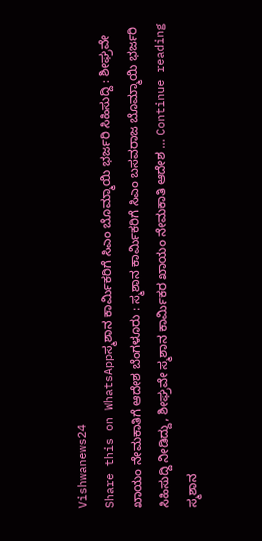Vishwanews24
Share this on WhatsAppಸ್ಮಶಾನ ಕಾರ್ಮಿಕರಿಗೆ ಸಿಎಂ ಬೊಮ್ಮಾಯಿ ಭರ್ಜರಿ ಸಿಹಿಸುದ್ದಿ : ಶೀಘ್ರವೇ ಖಾಯಂ ನೇಮಕಾತಿಗೆ ಆದೇಶ ಬೆಂಗಳೂರು : ಸ್ಮಶಾನ ಕಾರ್ಮಿಕರಿಗೆ ಸಿಎಂ ಬಸವರಾಜ ಬೊಮ್ಮಾಯಿ ಭರ್ಜರಿ ಸಿಹಿಸುದ್ದಿ ನೀಡಿದ್ದು, ಶೀಘ್ರವೇ ಸ್ಮಶಾನ ಕಾರ್ಮಿಕರ ಖಾಯಂ ನೇಮಕಾತಿ ಆದೇಶ … Continue reading ಸ್ಮಶಾನ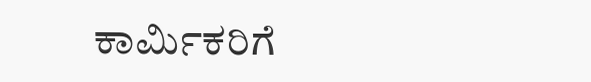ಕಾರ್ಮಿಕರಿಗೆ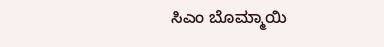ಸಿಎಂ ಬೊಮ್ಮಾಯಿ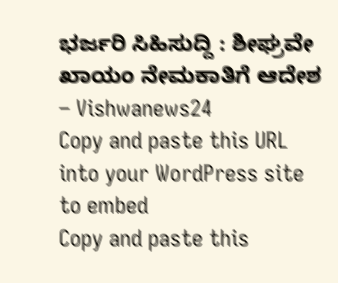ಭರ್ಜರಿ ಸಿಹಿಸುದ್ದಿ : ಶೀಘ್ರವೇ ಖಾಯಂ ನೇಮಕಾತಿಗೆ ಆದೇಶ – Vishwanews24
Copy and paste this URL into your WordPress site to embed
Copy and paste this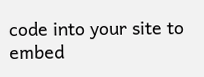code into your site to embed